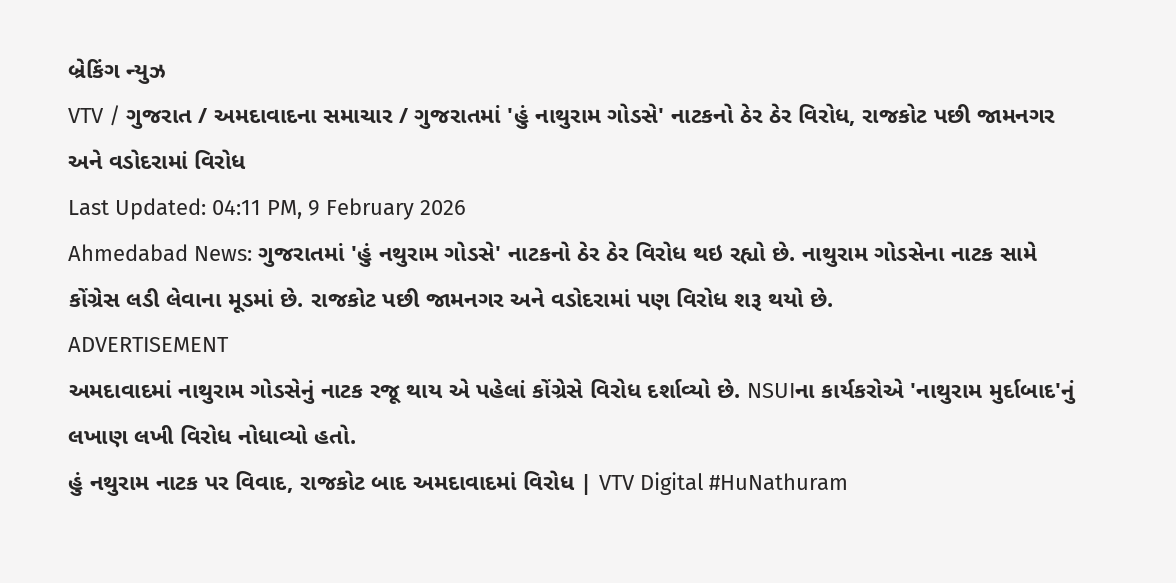બ્રેકિંગ ન્યુઝ
VTV / ગુજરાત / અમદાવાદના સમાચાર / ગુજરાતમાં 'હું નાથુરામ ગોડસે' નાટકનો ઠેર ઠેર વિરોધ, રાજકોટ પછી જામનગર અને વડોદરામાં વિરોધ
Last Updated: 04:11 PM, 9 February 2026
Ahmedabad News: ગુજરાતમાં 'હું નથુરામ ગોડસે' નાટકનો ઠેર ઠેર વિરોધ થઇ રહ્યો છે. નાથુરામ ગોડસેના નાટક સામે કોંગ્રેસ લડી લેવાના મૂડમાં છે. રાજકોટ પછી જામનગર અને વડોદરામાં પણ વિરોધ શરૂ થયો છે.
ADVERTISEMENT
અમદાવાદમાં નાથુરામ ગોડસેનું નાટક રજૂ થાય એ પહેલાં કોંગ્રેસે વિરોધ દર્શાવ્યો છે. NSUIના કાર્યકરોએ 'નાથુરામ મુર્દાબાદ'નું લખાણ લખી વિરોધ નોધાવ્યો હતો.
હું નથુરામ નાટક પર વિવાદ, રાજકોટ બાદ અમદાવાદમાં વિરોધ | VTV Digital #HuNathuram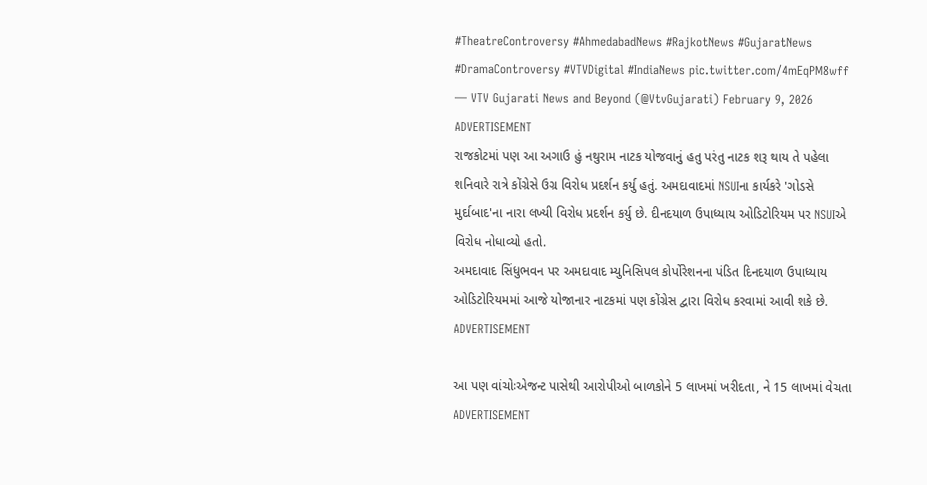#TheatreControversy #AhmedabadNews #RajkotNews #GujaratNews #DramaControversy #VTVDigital #IndiaNews pic.twitter.com/4mEqPM8wff
— VTV Gujarati News and Beyond (@VtvGujarati) February 9, 2026
ADVERTISEMENT
રાજકોટમાં પણ આ અગાઉ હું નથુરામ નાટક યોજવાનું હતુ પરંતુ નાટક શરૂ થાય તે પહેલા શનિવારે રાત્રે કોંગ્રેસે ઉગ્ર વિરોધ પ્રદર્શન કર્યુ હતું. અમદાવાદમાં NSUIના કાર્યકરે 'ગોડસે મુર્દાબાદ'ના નારા લખ્યી વિરોધ પ્રદર્શન કર્યુ છે. દીનદયાળ ઉપાધ્યાય ઓડિટોરિયમ પર NSUIએ વિરોધ નોધાવ્યો હતો.
અમદાવાદ સિંધુભવન પર અમદાવાદ મ્યુનિસિપલ કોર્પોરેશનના પંડિત દિનદયાળ ઉપાધ્યાય ઓડિટોરિયમમાં આજે યોજાનાર નાટકમાં પણ કોંગ્રેસ દ્વારા વિરોધ કરવામાં આવી શકે છે.
ADVERTISEMENT

આ પણ વાંચોઃએજન્ટ પાસેથી આરોપીઓ બાળકોને 5 લાખમાં ખરીદતા, ને 15 લાખમાં વેચતા
ADVERTISEMENT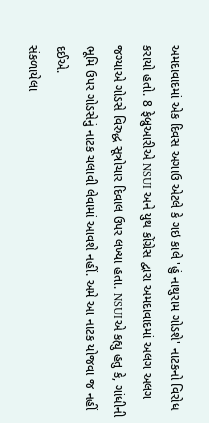અમદાવાદમાં એક દિવસ અગાઉ એટલે કે ગઇ કાલે 'હું નાથુરામ ગોડશે' નાટકનો વિરોધ કરાયો હતો. 8 ફેબ્રુઆરીએ NSUI અને યુથ કોંગ્રેસ દ્વારા અમદાવાદમાં અલગ અલગ જગ્યાએ ગોડસે વિરુદ્ધ સૂત્રોચાર દિવાલ ઉપર લખ્યા હતા. NSUIએ કહ્યુ હતુ કે, ગાંધીની ભૂમિ ઉપર ગોડસેનું નાટક ચલાવી લેવામાં આવશે નહીં. અમે આ નાટક યોજવા જ નહીં દઈએ.
સંકળાયેલા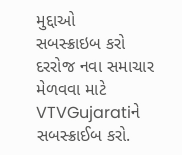મુદ્દાઓ
સબસ્ક્રાઇબ કરો
દરરોજ નવા સમાચાર મેળવવા માટે VTVGujaratiને સબસ્ક્રાઈબ કરો.